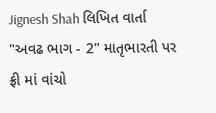Jignesh Shah લિખિત વાર્તા "અવઢ ભાગ - 2" માતૃભારતી પર ફ્રી માં વાંચો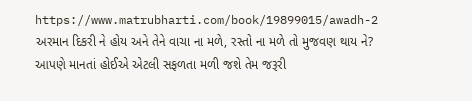https://www.matrubharti.com/book/19899015/awadh-2
અરમાન દિકરી ને હોય અને તેને વાચા ના મળે, રસ્તો ના મળે તો મુજવણ થાય ને? આપણે માનતાં હોઈએ એટલી સફળતા મળી જશે તેમ જરૂરી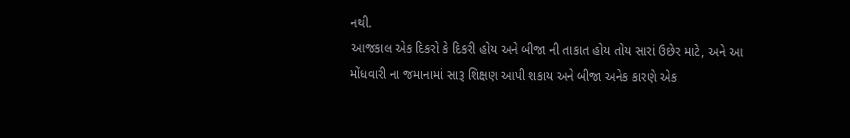નથી.
આજકાલ એક દિકરો કે દિકરી હોય અને બીજા ની તાકાત હોય તોય સારાં ઉછેર માટે, અને આ મોંધવારી ના જમાનામાં સારૂ શિક્ષણ આપી શકાય અને બીજા અનેક કારણે એક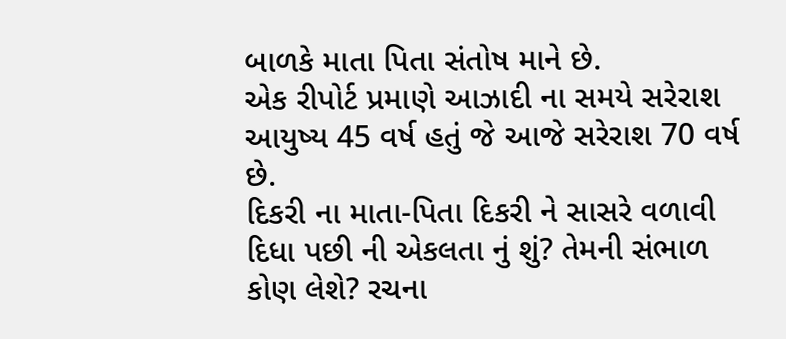બાળકે માતા પિતા સંતોષ માને છે.
એક રીપોર્ટ પ્રમાણે આઝાદી ના સમયે સરેરાશ આયુષ્ય 45 વર્ષ હતું જે આજે સરેરાશ 70 વર્ષ છે.
દિકરી ના માતા-પિતા દિકરી ને સાસરે વળાવી દિધા પછી ની એકલતા નું શું? તેમની સંભાળ કોણ લેશે? રચના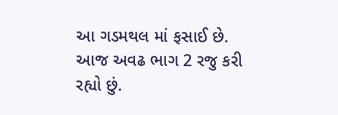આ ગડમથલ માં ફસાઈ છે.
આજ અવઢ ભાગ 2 રજુ કરી રહ્યો છું.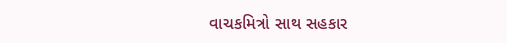વાચકમિત્રો સાથ સહકાર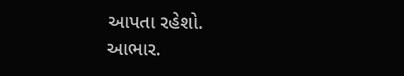આપતા રહેશો.
આભાર.